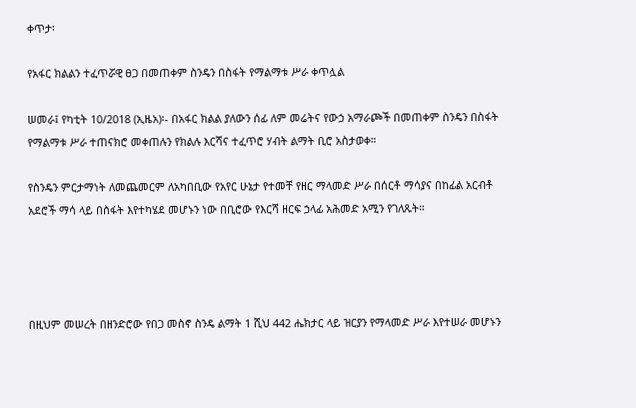ቀጥታ፡

የአፋር ክልልን ተፈጥሯዊ ፀጋ በመጠቀም ስንዴን በስፋት የማልማቱ ሥራ ቀጥሏል

ሠመራ፤ የካቲት 10/2018 (ኢዜአ)፡- በአፋር ክልል ያለውን ሰፊ ለም መሬትና የውኃ አማራጮች በመጠቀም ስንዴን በስፋት የማልማቱ ሥራ ተጠናክሮ መቀጠሉን የክልሉ እርሻና ተፈጥሮ ሃብት ልማት ቢሮ አስታወቀ።

የስንዴን ምርታማነት ለመጨመርም ለአካበቢው የአየር ሁኔታ የተመቸ የዘር ማላመድ ሥራ በሰርቶ ማሳያና በከፊል አርብቶ አደሮች ማሳ ላይ በስፋት እየተካሄደ መሆኑን ነው በቢሮው የእርሻ ዘርፍ ኃላፊ አሕመድ አሚን የገለጹት።




በዚህም መሠረት በዘንድሮው የበጋ መስኖ ስንዴ ልማት 1 ሺህ 442 ሔክታር ላይ ዝርያን የማላመድ ሥራ እየተሠራ መሆኑን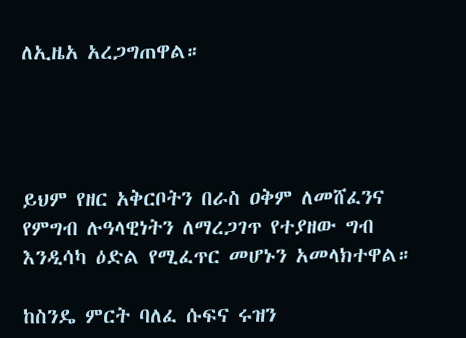ለኢዜአ አረጋግጠዋል።




ይህም የዘር አቅርቦትን በራስ ዐቅም ለመሸፈንና የምግብ ሉዓላዊነትን ለማረጋገጥ የተያዘው ግብ እንዲሳካ ዕድል የሚፈጥር መሆኑን አመላክተዋል።

ከስንዴ ምርት ባለፈ ሱፍና ሩዝን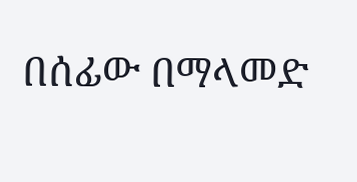በሰፊው በማላመድ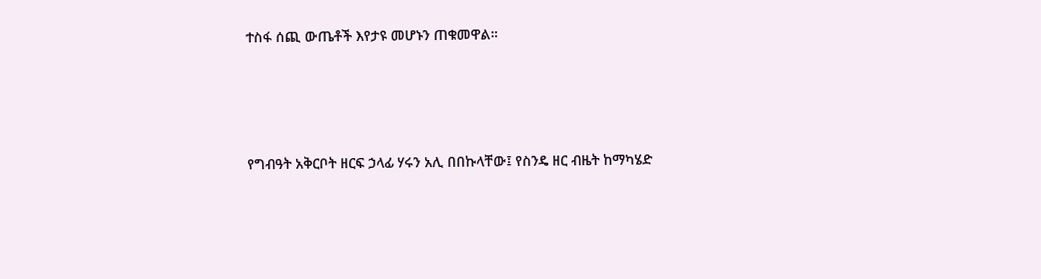ተስፋ ሰጪ ውጤቶች እየታዩ መሆኑን ጠቁመዋል።




የግብዓት አቅርቦት ዘርፍ ኃላፊ ሃሩን አሊ በበኩላቸው፤ የስንዴ ዘር ብዜት ከማካሄድ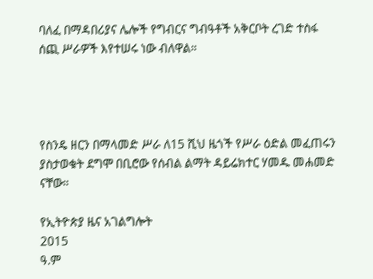ባለፈ በማዳበሪያና ሌሎች የግብርና ግብዓቶች አቅርቦት ረገድ ተስፋ ሰጪ ሥራዎች እየተሠሩ ነው ብለዋል።




የስንዴ ዘርን በማላመድ ሥራ ለ15 ሺህ ዜጎች የሥራ ዕድል መፈጠሩን ያስታወቁት ደግሞ በቢሮው የሰብል ልማት ዳይሬክተር ሃመዱ መሐመድ ናቸው።

የኢትዮጵያ ዜና አገልግሎት
2015
ዓ.ም